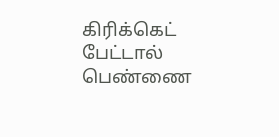கிரிக்கெட் பேட்டால் பெண்ணை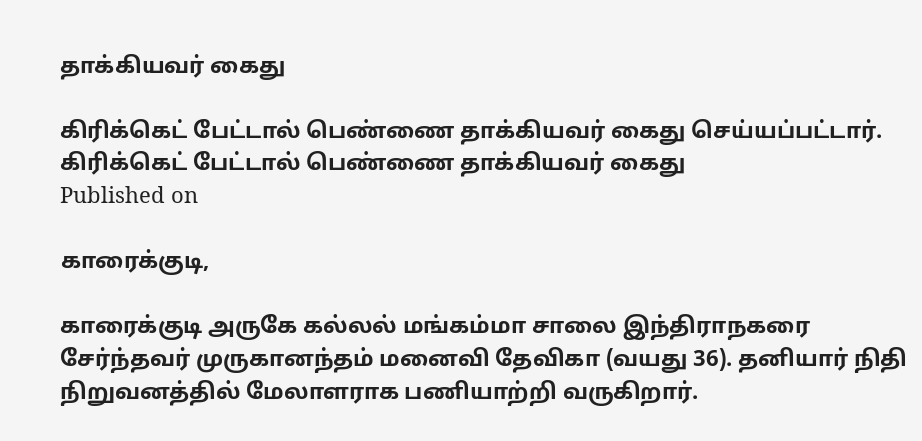தாக்கியவர் கைது

கிரிக்கெட் பேட்டால் பெண்ணை தாக்கியவர் கைது செய்யப்பட்டார்.
கிரிக்கெட் பேட்டால் பெண்ணை தாக்கியவர் கைது
Published on

காரைக்குடி,

காரைக்குடி அருகே கல்லல் மங்கம்மா சாலை இந்திராநகரை சேர்ந்தவர் முருகானந்தம் மனைவி தேவிகா (வயது 36). தனியார் நிதி நிறுவனத்தில் மேலாளராக பணியாற்றி வருகிறார்.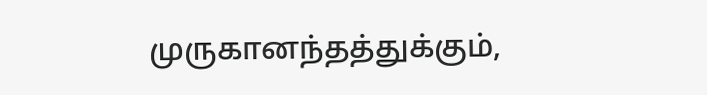முருகானந்தத்துக்கும்,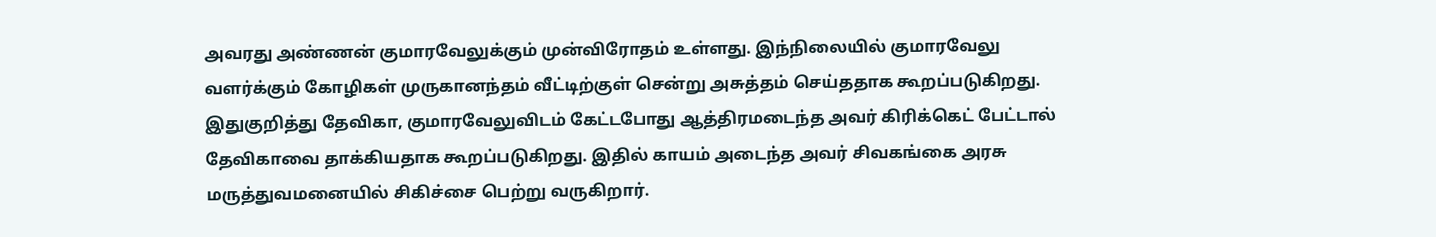அவரது அண்ணன் குமாரவேலுக்கும் முன்விரோதம் உள்ளது. இந்நிலையில் குமாரவேலு வளர்க்கும் கோழிகள் முருகானந்தம் வீட்டிற்குள் சென்று அசுத்தம் செய்ததாக கூறப்படுகிறது. இதுகுறித்து தேவிகா, குமாரவேலுவிடம் கேட்டபோது ஆத்திரமடைந்த அவர் கிரிக்கெட் பேட்டால் தேவிகாவை தாக்கியதாக கூறப்படுகிறது. இதில் காயம் அடைந்த அவர் சிவகங்கை அரசு மருத்துவமனையில் சிகிச்சை பெற்று வருகிறார்.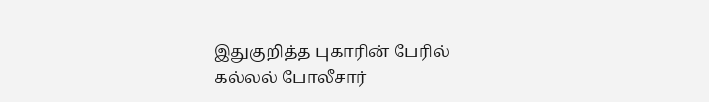இதுகுறித்த புகாரின் பேரில் கல்லல் போலீசார்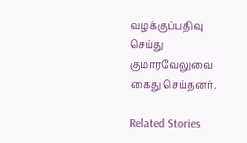வழக்குப்பதிவு செய்து குமாரவேலுவை கைது செய்தனர்.

Related Stories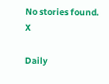No stories found.
X

Daily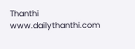Thanthi
www.dailythanthi.com